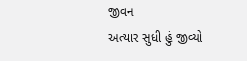જીવન
અત્યાર સુધી હું જીવ્યો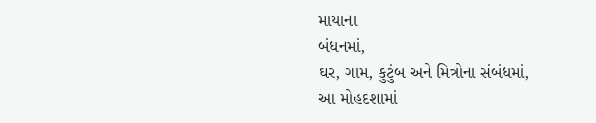માયાના
બંધનમાં,
ઘર, ગામ, કુટુંબ અને મિત્રોના સંબંધમાં,
આ મોહદશામાં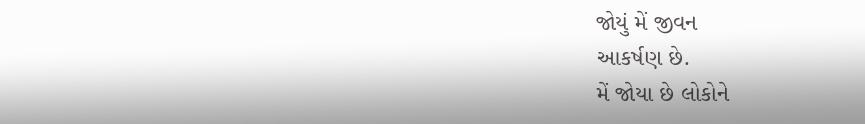જોયું મેં જીવન
આકર્ષણ છે.
મેં જોયા છે લોકોને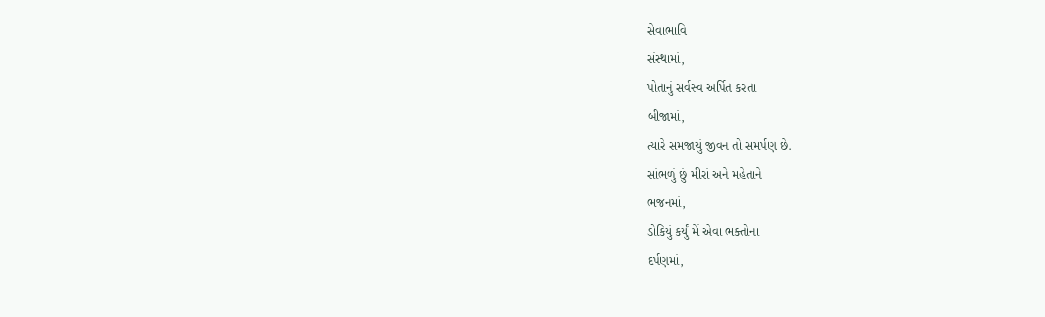સેવાભાવિ
સંસ્થામાં,
પોતાનું સર્વસ્વ અર્પિત કરતા
બીજામાં,
ત્યારે સમજાયું જીવન તો સમર્પણ છે.
સાંભળું છું મીરાં અને મહેતાને
ભજનમાં,
ડોકિયું કર્યું મેં એવા ભક્તોના
દર્પણમાં,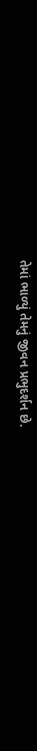તેમાં ભાળ્યું તેમનું જીવન પ્રભુદર્શન છે.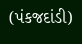(પંકજદાંડી)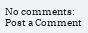No comments:
Post a Comment